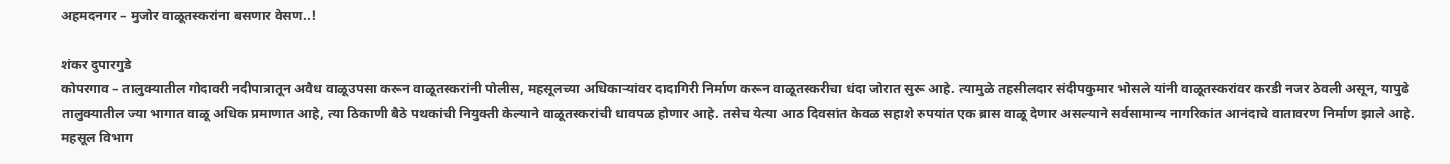अहमदनगर – मुजोर वाळूतस्करांना बसणार वेसण..!

शंकर दुपारगुडे
कोपरगाव – तालुक्यातील गोदावरी नदीपात्रातून अवैध वाळूउपसा करून वाळूतस्करांनी पोलीस, महसूलच्या अधिकाऱ्यांवर दादागिरी निर्माण करून वाळूतस्करीचा धंदा जोरात सुरू आहे. त्यामुळे तहसीलदार संदीपकुमार भोसले यांनी वाळूतस्करांवर करडी नजर ठेवली असून, यापुढे तालुक्यातील ज्या भागात वाळू अधिक प्रमाणात आहे, त्या ठिकाणी बैठे पथकांची नियुक्ती केल्याने वाळूतस्करांची धावपळ होणार आहे. तसेच येत्या आठ दिवसांत केवळ सहाशे रुपयांत एक ब्रास वाळू देणार असल्याने सर्वसामान्य नागरिकांत आनंदाचे वातावरण निर्माण झाले आहे.
महसूल विभाग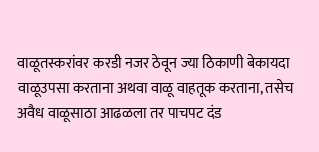वाळूतस्करांवर करडी नजर ठेवून ज्या ठिकाणी बेकायदा वाळूउपसा करताना अथवा वाळू वाहतूक करताना, तसेच अवैध वाळूसाठा आढळला तर पाचपट दंड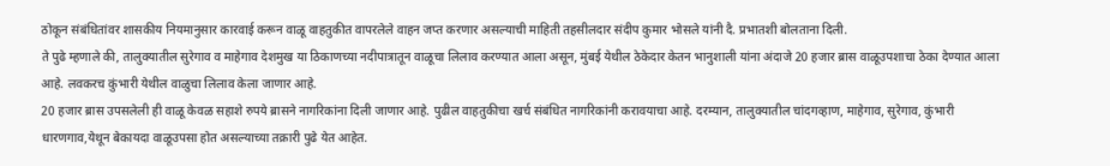ठोकून संबंधितांवर शासकीय नियमानुसार कारवाई करून वाळू वाहतुकीत वापरलेले वाहन जप्त करणार असल्याची माहिती तहसीलदार संदीप कुमार भोसले यांनी दै. प्रभातशी बोलताना दिली.
ते पुढे म्हणाले की, तालुक्यातील सुरेगाव व माहेगाव देशमुख या ठिकाणच्या नदीपात्रातून वाळूचा लिलाव करण्यात आला असून, मुंबई येथील ठेकेदार केतन भानुशाली यांना अंदाजे 20 हजार ब्रास वाळूउपशाचा ठेका देण्यात आला आहे. लवकरच कुंभारी येथील वाळुचा लिलाव केला जाणार आहे.
20 हजार ब्रास उपसलेली ही वाळू केवळ सहाशे रुपये ब्रासने नागरिकांना दिली जाणार आहे. पुढील वाहतुकीचा खर्च संबंधित नागरिकांनी करावयाचा आहे. दरम्यान, तालुक्यातील चांदगव्हाण, माहेगाव, सुरेगाव, कुंभारी धारणगाव,येथून बेकायदा वाळूउपसा होत असल्याच्या तक्रारी पुढे येत आहेत.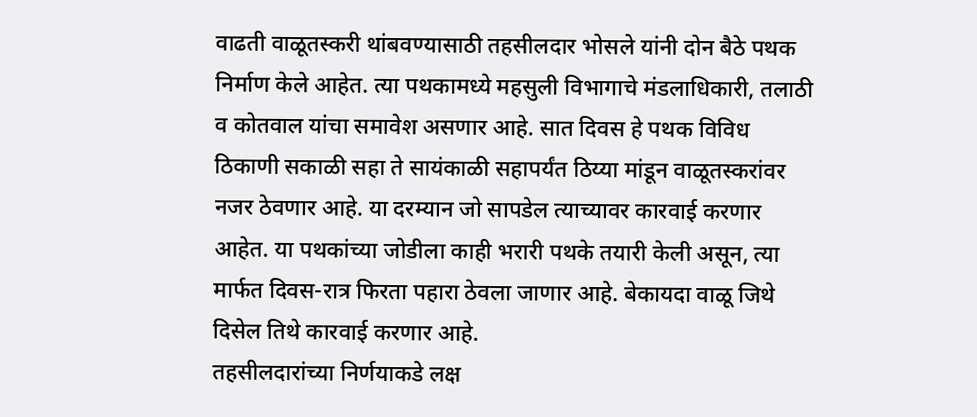वाढती वाळूतस्करी थांबवण्यासाठी तहसीलदार भोसले यांनी दोन बैठे पथक निर्माण केले आहेत. त्या पथकामध्ये महसुली विभागाचे मंडलाधिकारी, तलाठी व कोतवाल यांचा समावेश असणार आहे. सात दिवस हे पथक विविध ठिकाणी सकाळी सहा ते सायंकाळी सहापर्यंत ठिय्या मांडून वाळूतस्करांवर नजर ठेवणार आहे. या दरम्यान जो सापडेल त्याच्यावर कारवाई करणार आहेत. या पथकांच्या जोडीला काही भरारी पथके तयारी केली असून, त्या मार्फत दिवस-रात्र फिरता पहारा ठेवला जाणार आहे. बेकायदा वाळू जिथे दिसेल तिथे कारवाई करणार आहे.
तहसीलदारांच्या निर्णयाकडे लक्ष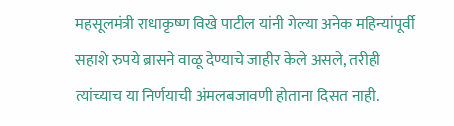महसूलमंत्री राधाकृष्ण विखे पाटील यांनी गेल्या अनेक महिन्यांपूर्वी सहाशे रुपये ब्रासने वाळू देण्याचे जाहीर केले असले, तरीही त्यांच्याच या निर्णयाची अंमलबजावणी होताना दिसत नाही.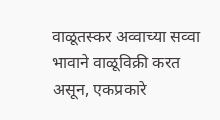वाळूतस्कर अव्वाच्या सव्वा भावाने वाळूविक्री करत असून, एकप्रकारे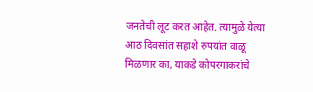जनतेची लूट करत आहेत. त्यामुळे येत्या आठ दिवसांत सहाशे रुपयांत वाळू मिळणार का, याकडे कोपरगाकरांचे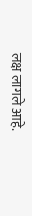लक्ष लागले आहे.